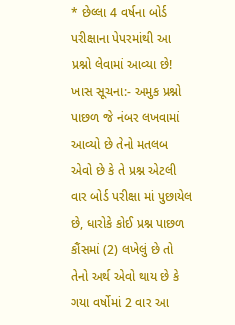* છેલ્લા 4 વર્ષના બોર્ડ પરીક્ષાના પેપરમાંથી આ પ્રશ્નો લેવામાં આવ્યા છે!
ખાસ સૂચના:- અમુક પ્રશ્નો પાછળ જે નંબર લખવામાં આવ્યો છે તેનો મતલબ એવો છે કે તે પ્રશ્ન એટલી વાર બોર્ડ પરીક્ષા માં પુછાયેલ છે, ધારોકે કોઈ પ્રશ્ન પાછળ કૌંસમાં (2) લખેલું છે તો તેનો અર્થ એવો થાય છે કે ગયા વર્ષોમાં 2 વાર આ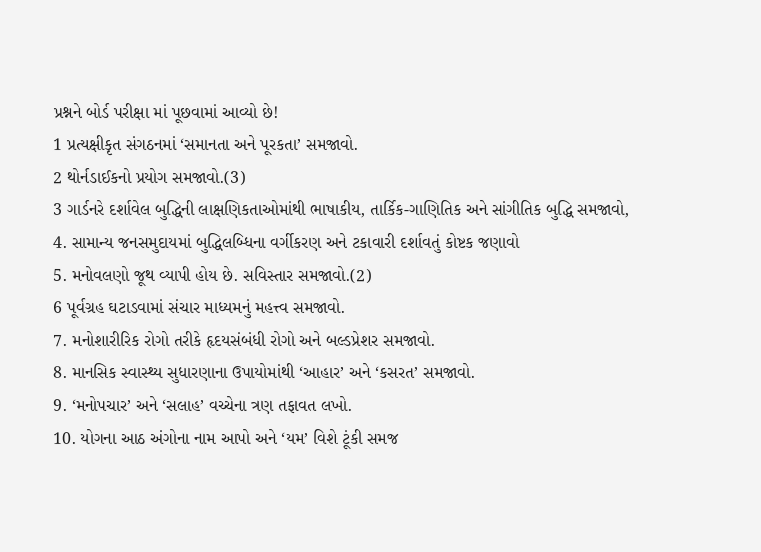પ્રશ્નને બોર્ડ પરીક્ષા માં પૂછવામાં આવ્યો છે!
1 પ્રત્યક્ષીકૃત સંગઠનમાં ‘સમાનતા અને પૂરકતા’ સમજાવો.
2 થોર્નડાઈકનો પ્રયોગ સમજાવો.(3)
3 ગાર્ડનરે દર્શાવેલ બુદ્ધિની લાક્ષણિકતાઓમાંથી ભાષાકીય, તાર્કિક-ગાણિતિક અને સાંગીતિક બુદ્ધિ સમજાવો,
4. સામાન્ય જનસમુદાયમાં બુદ્ધિલબ્ધિના વર્ગીકરણ અને ટકાવારી દર્શાવતું કોષ્ટક જણાવો
5. મનોવલણો જૂથ વ્યાપી હોય છે. સવિસ્તાર સમજાવો.(2)
6 પૂર્વગ્રહ ઘટાડવામાં સંચાર માધ્યમનું મહત્ત્વ સમજાવો.
7. મનોશારીરિક રોગો તરીકે હૃદયસંબંધી રોગો અને બલ્ડપ્રેશર સમજાવો.
8. માનસિક સ્વાસ્થ્ય સુધારણાના ઉપાયોમાંથી ‘આહાર’ અને ‘કસરત’ સમજાવો.
9. ‘મનોપચાર’ અને ‘સલાહ’ વચ્ચેના ત્રણ તફાવત લખો.
10. યોગના આઠ અંગોના નામ આપો અને ‘યમ’ વિશે ટૂંકી સમજ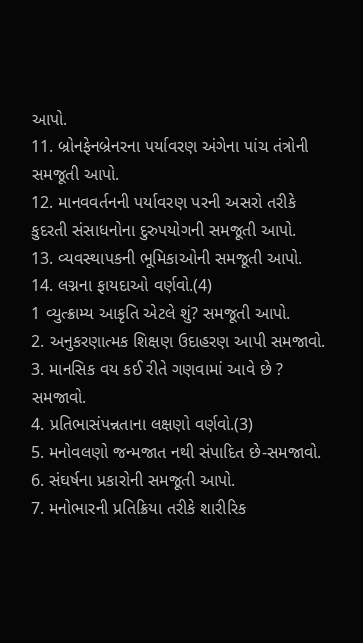આપો.
11. બ્રોનફેનબ્રેનરના પર્યાવરણ અંગેના પાંચ તંત્રોની સમજૂતી આપો.
12. માનવવર્તનની પર્યાવરણ પરની અસરો તરીકે કુદરતી સંસાધનોના દુરુપયોગની સમજૂતી આપો.
13. વ્યવસ્થાપકની ભૂમિકાઓની સમજૂતી આપો.
14. લગ્નના ફાયદાઓ વર્ણવો.(4)
1 વ્યુત્ક્રામ્ય આકૃતિ એટલે શું? સમજૂતી આપો.
2. અનુકરણાત્મક શિક્ષણ ઉદાહરણ આપી સમજાવો.
3. માનસિક વય કઈ રીતે ગણવામાં આવે છે ? સમજાવો.
4. પ્રતિભાસંપન્નતાના લક્ષણો વર્ણવો.(3)
5. મનોવલણો જન્મજાત નથી સંપાદિત છે-સમજાવો.
6. સંઘર્ષના પ્રકારોની સમજૂતી આપો.
7. મનોભારની પ્રતિક્રિયા તરીકે શારીરિક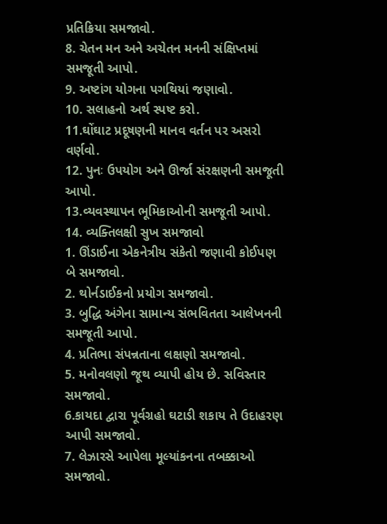પ્રતિક્રિયા સમજાવો.
8. ચેતન મન અને અચેતન મનની સંક્ષિપ્તમાં સમજૂતી આપો.
9. અષ્ટાંગ યોગના પગથિયાં જણાવો.
10. સલાહનો અર્થ સ્પષ્ટ કરો.
11.ઘોંઘાટ પ્રદૂષણની માનવ વર્તન પર અસરો વર્ણવો.
12. પુનઃ ઉપયોગ અને ઊર્જા સંરક્ષણની સમજૂતી આપો.
13.વ્યવસ્થાપન ભૂમિકાઓની સમજૂતી આપો.
14. વ્યક્તિલક્ષી સુખ સમજાવો
1. ઊંડાઈના એકનેત્રીય સંકેતો જણાવી કોઈપણ બે સમજાવો.
2. થોર્નડાઈકનો પ્રયોગ સમજાવો.
3. બુદ્ધિ અંગેના સામાન્ય સંભવિતતા આલેખનની સમજૂતી આપો.
4. પ્રતિભા સંપન્નતાના લક્ષણો સમજાવો.
5. મનોવલણો જૂથ વ્યાપી હોય છે. સવિસ્તાર સમજાવો.
6.કાયદા દ્વારા પૂર્વગ્રહો ઘટાડી શકાય તે ઉદાહરણ આપી સમજાવો.
7. લેઝારસે આપેલા મૂલ્યાંકનના તબક્કાઓ સમજાવો.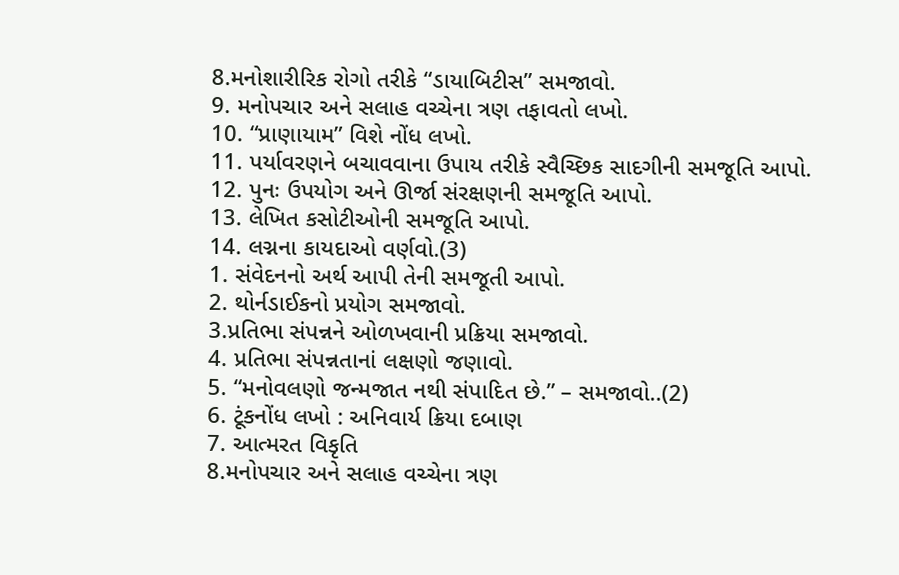8.મનોશારીરિક રોગો તરીકે “ડાયાબિટીસ” સમજાવો.
9. મનોપચાર અને સલાહ વચ્ચેના ત્રણ તફાવતો લખો.
10. “પ્રાણાયામ” વિશે નોંધ લખો.
11. પર્યાવરણને બચાવવાના ઉપાય તરીકે સ્વૈચ્છિક સાદગીની સમજૂતિ આપો.
12. પુનઃ ઉપયોગ અને ઊર્જા સંરક્ષણની સમજૂતિ આપો.
13. લેખિત કસોટીઓની સમજૂતિ આપો.
14. લગ્નના કાયદાઓ વર્ણવો.(3)
1. સંવેદનનો અર્થ આપી તેની સમજૂતી આપો.
2. થોર્નડાઈકનો પ્રયોગ સમજાવો.
3.પ્રતિભા સંપન્નને ઓળખવાની પ્રક્રિયા સમજાવો.
4. પ્રતિભા સંપન્નતાનાં લક્ષણો જણાવો.
5. “મનોવલણો જન્મજાત નથી સંપાદિત છે.” – સમજાવો..(2)
6. ટૂંકનોંધ લખો : અનિવાર્ય ક્રિયા દબાણ
7. આત્મરત વિકૃતિ
8.મનોપચાર અને સલાહ વચ્ચેના ત્રણ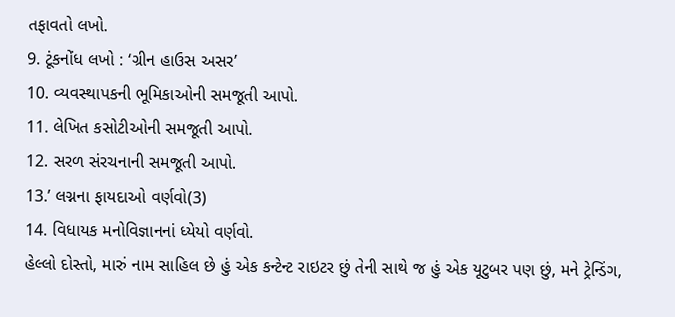તફાવતો લખો.
9. ટૂંકનોંધ લખો : ‘ગ્રીન હાઉસ અસર’
10. વ્યવસ્થાપકની ભૂમિકાઓની સમજૂતી આપો.
11. લેખિત કસોટીઓની સમજૂતી આપો.
12. સરળ સંરચનાની સમજૂતી આપો.
13.’ લગ્નના ફાયદાઓ વર્ણવો(3)
14. વિધાયક મનોવિજ્ઞાનનાં ધ્યેયો વર્ણવો.
હેલ્લો દોસ્તો, મારું નામ સાહિલ છે હું એક કન્ટેન્ટ રાઇટર છું તેની સાથે જ હું એક યૂટુબર પણ છું, મને ટ્રેન્ડિંગ,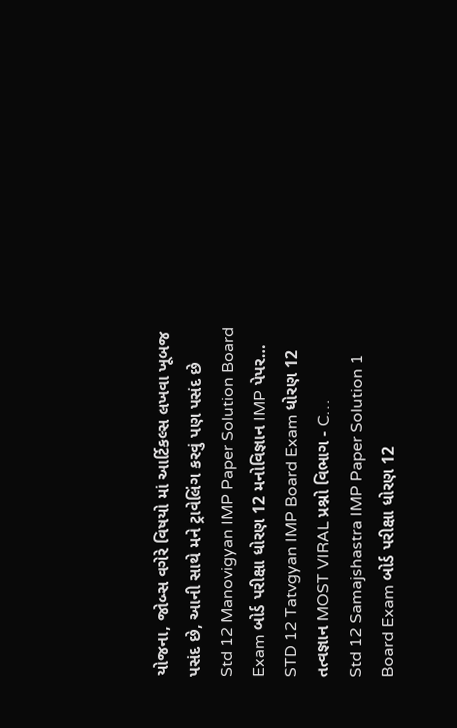યોજના, જોબ્સ વગેરે વિષયો માં આર્ટિકલ્સ લખવા ખૂબજ પસંદ છે, આની સાથે મને ટ્રાવેલિંગ કરવું પણ પસંદ છે
Std 12 Manovigyan IMP Paper Solution Board Exam બોર્ડ પરીક્ષા ધોરણ 12 મનોવિજ્ઞાન IMP પેપર…
STD 12 Tatvgyan IMP Board Exam ધોરણ 12 તત્વજ્ઞાન MOST VIRAL પ્રશ્નો વિભાગ - C…
Std 12 Samajshastra IMP Paper Solution 1 Board Exam બોર્ડ પરીક્ષા ધોરણ 12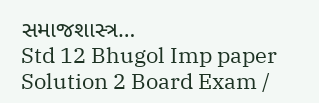સમાજશાસ્ત્ર…
Std 12 Bhugol Imp paper Solution 2 Board Exam /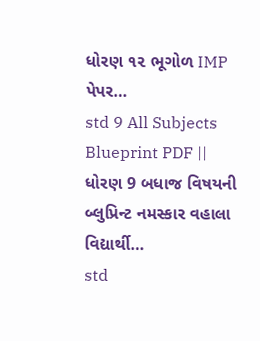ધોરણ ૧૨ ભૂગોળ IMP પેપર…
std 9 All Subjects Blueprint PDF || ધોરણ 9 બધાજ વિષયની બ્લુપ્રિન્ટ નમસ્કાર વહાલા વિદ્યાર્થી…
std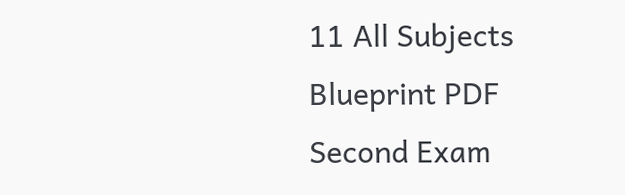11 All Subjects Blueprint PDF Second Exam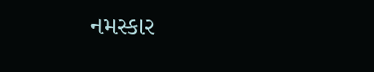નમસ્કાર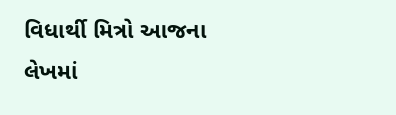વિધાર્થી મિત્રો આજના લેખમાં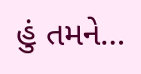હું તમને…